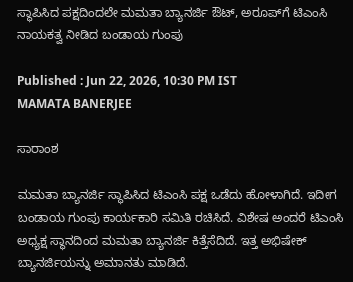ಸ್ಥಾಪಿಸಿದ ಪಕ್ಷದಿಂದಲೇ ಮಮತಾ ಬ್ಯಾನರ್ಜಿ ಔಟ್, ಅರೂಪ್‌ಗೆ ಟಿಎಂಸಿ ನಾಯಕತ್ವ ನೀಡಿದ ಬಂಡಾಯ ಗುಂಪು

Published : Jun 22, 2026, 10:30 PM IST
MAMATA BANERJEE

ಸಾರಾಂಶ

ಮಮತಾ ಬ್ಯಾನರ್ಜಿ ಸ್ಥಾಪಿಸಿದ ಟಿಎಂಸಿ ಪಕ್ಷ ಒಡೆದು ಹೋಳಾಗಿದೆ. ಇದೀಗ ಬಂಡಾಯ ಗುಂಪು ಕಾರ್ಯಕಾರಿ ಸಮಿತಿ ರಚಿಸಿದೆ. ವಿಶೇಷ ಅಂದರೆ ಟಿಎಂಸಿ ಅಧ್ಯಕ್ಷ ಸ್ಥಾನದಿಂದ ಮಮತಾ ಬ್ಯಾನರ್ಜಿ ಕಿತ್ತೆಸೆದಿದೆ. ಇತ್ತ ಅಭಿಷೇಕ್ ಬ್ಯಾನರ್ಜಿಯನ್ನು ಅಮಾನತು ಮಾಡಿದೆ.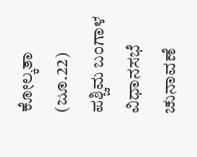ಕೋಲ್ಕತಾ (ಜೂ.22) ಪಶ್ಚಿಮ ಬಂಗಾಳ ವಿಧಾನಸಭೆ ಚುನಾವಣೆ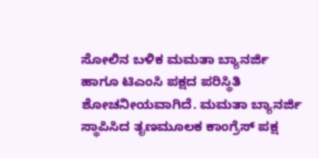ಸೋಲಿನ ಬಳಿಕ ಮಮತಾ ಬ್ಯಾನರ್ಜಿ ಹಾಗೂ ಟಿಎಂಸಿ ಪಕ್ಷದ ಪರಿಸ್ಥಿತಿ ಶೋಚನೀಯವಾಗಿದೆ. ಮಮತಾ ಬ್ಯಾನರ್ಜಿ ಸ್ಥಾಪಿಸಿದ ತೃಣಮೂಲಕ ಕಾಂಗ್ರೆಸ್ ಪಕ್ಷ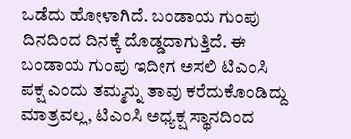ಒಡೆದು ಹೋಳಾಗಿದೆ. ಬಂಡಾಯ ಗುಂಪು ದಿನದಿಂದ ದಿನಕ್ಕೆ ದೊಡ್ಡದಾಗುತ್ತಿದೆ. ಈ ಬಂಡಾಯ ಗುಂಪು ಇದೀಗ ಅಸಲಿ ಟಿಎಂಸಿ ಪಕ್ಷ ಎಂದು ತಮ್ಮನ್ನು ತಾವು ಕರೆದುಕೊಂಡಿದ್ದು ಮಾತ್ರವಲ್ಲ, ಟಿಎಂಸಿ ಅಧ್ಯಕ್ಷ ಸ್ಥಾನದಿಂದ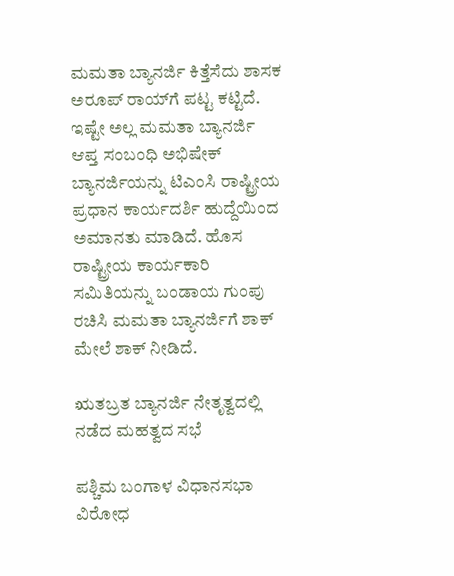ಮಮತಾ ಬ್ಯಾನರ್ಜಿ ಕಿತ್ತೆಸೆದು ಶಾಸಕ ಅರೂಪ್ ರಾಯ್‌ಗೆ ಪಟ್ಟ ಕಟ್ಟಿದೆ. ಇಷ್ಟೇ ಅಲ್ಲ ಮಮತಾ ಬ್ಯಾನರ್ಜಿ ಆಪ್ತ ಸಂಬಂಧಿ ಅಭಿಷೇಕ್ ಬ್ಯಾನರ್ಜಿಯನ್ನು ಟಿಎಂಸಿ ರಾಷ್ಟ್ರೀಯ ಪ್ರಧಾನ ಕಾರ್ಯದರ್ಶಿ ಹುದ್ದೆಯಿಂದ ಅಮಾನತು ಮಾಡಿದೆ. ಹೊಸ ರಾಷ್ಟ್ರೀಯ ಕಾರ್ಯಕಾರಿ ಸಮಿತಿಯನ್ನು ಬಂಡಾಯ ಗುಂಪು ರಚಿಸಿ ಮಮತಾ ಬ್ಯಾನರ್ಜಿಗೆ ಶಾಕ್ ಮೇಲೆ ಶಾಕ್ ನೀಡಿದೆ.

ಋತಬ್ರತ ಬ್ಯಾನರ್ಜಿ ನೇತೃತ್ವದಲ್ಲಿ ನಡೆದ ಮಹತ್ವದ ಸಭೆ

ಪಶ್ಚಿಮ ಬಂಗಾಳ ವಿಧಾನಸಭಾ ವಿರೋಧ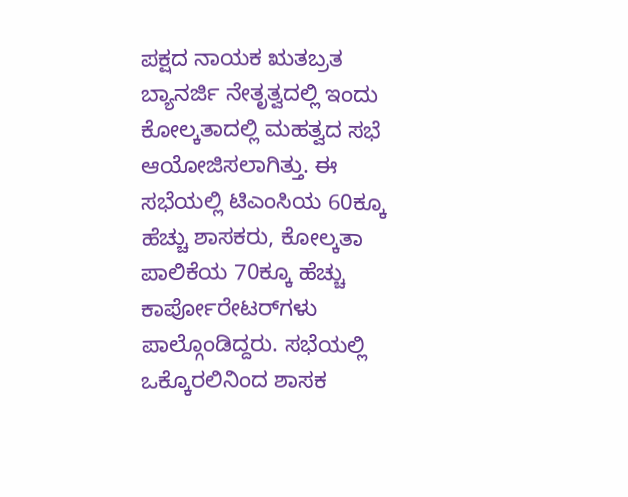ಪಕ್ಷದ ನಾಯಕ ಋತಬ್ರತ ಬ್ಯಾನರ್ಜಿ ನೇತೃತ್ವದಲ್ಲಿ ಇಂದು ಕೋಲ್ಕತಾದಲ್ಲಿ ಮಹತ್ವದ ಸಭೆ ಆಯೋಜಿಸಲಾಗಿತ್ತು. ಈ ಸಭೆಯಲ್ಲಿ ಟಿಎಂಸಿಯ 60ಕ್ಕೂ ಹೆಚ್ಚು ಶಾಸಕರು, ಕೋಲ್ಕತಾ ಪಾಲಿಕೆಯ 70ಕ್ಕೂ ಹೆಚ್ಚು ಕಾರ್ಪೋರೇಟರ್‌ಗಳು ಪಾಲ್ಗೊಂಡಿದ್ದರು. ಸಭೆಯಲ್ಲಿ ಒಕ್ಕೊರಲಿನಿಂದ ಶಾಸಕ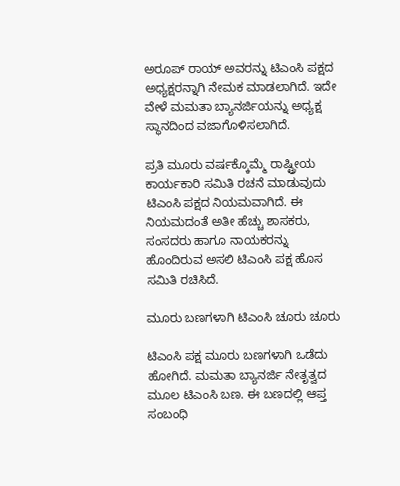ಅರೂಪ್ ರಾಯ್ ಅವರನ್ನು ಟಿಎಂಸಿ ಪಕ್ಷದ ಅಧ್ಯಕ್ಷರನ್ನಾಗಿ ನೇಮಕ ಮಾಡಲಾಗಿದೆ. ಇದೇ ವೇಳೆ ಮಮತಾ ಬ್ಯಾನರ್ಜಿಯನ್ನು ಅಧ್ಯಕ್ಷ ಸ್ಥಾನದಿಂದ ವಜಾಗೊಳಿಸಲಾಗಿದೆ.

ಪ್ರತಿ ಮೂರು ವರ್ಷಕ್ಕೊಮ್ಮೆ ರಾಷ್ಟ್ರೀಯ ಕಾರ್ಯಕಾರಿ ಸಮಿತಿ ರಚನೆ ಮಾಡುವುದು ಟಿಎಂಸಿ ಪಕ್ಷದ ನಿಯಮವಾಗಿದೆ. ಈ ನಿಯಮದಂತೆ ಅತೀ ಹೆಚ್ಚು ಶಾಸಕರು, ಸಂಸದರು ಹಾಗೂ ನಾಯಕರನ್ನು ಹೊಂದಿರುವ ಅಸಲಿ ಟಿಎಂಸಿ ಪಕ್ಷ ಹೊಸ ಸಮಿತಿ ರಚಿಸಿದೆ.

ಮೂರು ಬಣಗಳಾಗಿ ಟಿಎಂಸಿ ಚೂರು ಚೂರು

ಟಿಎಂಸಿ ಪಕ್ಷ ಮೂರು ಬಣಗಳಾಗಿ ಒಡೆದು ಹೋಗಿದೆ. ಮಮತಾ ಬ್ಯಾನರ್ಜಿ ನೇತೃತ್ವದ ಮೂಲ ಟಿಎಂಸಿ ಬಣ. ಈ ಬಣದಲ್ಲಿ ಆಪ್ತ ಸಂಬಂಧಿ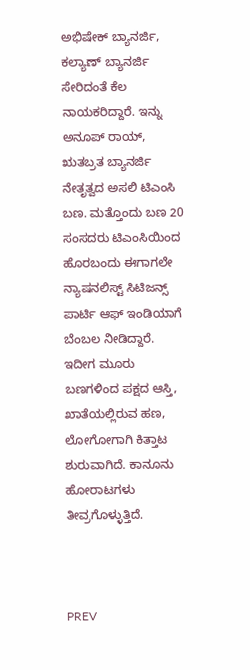ಅಭಿಷೇಕ್ ಬ್ಯಾನರ್ಜಿ, ಕಲ್ಯಾಣ್ ಬ್ಯಾನರ್ಜಿ ಸೇರಿದಂತೆ ಕೆಲ ನಾಯಕರಿದ್ದಾರೆ. ಇನ್ನು ಅನೂಪ್ ರಾಯ್, ಋತಬ್ರತ ಬ್ಯಾನರ್ಜಿ ನೇತೃತ್ವದ ಅಸಲಿ ಟಿಎಂಸಿ ಬಣ. ಮತ್ತೊಂದು ಬಣ 20 ಸಂಸದರು ಟಿಎಂಸಿಯಿಂದ ಹೊರಬಂದು ಈಗಾಗಲೇ ನ್ಯಾಷನಲಿಸ್ಟ್ ಸಿಟಿಜನ್ಸ್ ಪಾರ್ಟಿ ಆಫ್ ಇಂಡಿಯಾಗೆ ಬೆಂಬಲ ನೀಡಿದ್ದಾರೆ. ಇದೀಗ ಮೂರು ಬಣಗಳಿಂದ ಪಕ್ಷದ ಆಸ್ತಿ, ಖಾತೆಯಲ್ಲಿರುವ ಹಣ, ಲೋಗೋಗಾಗಿ ಕಿತ್ತಾಟ ಶುರುವಾಗಿದೆ. ಕಾನೂನು ಹೋರಾಟಗಳು ತೀವ್ರಗೊಳ್ಳುತ್ತಿದೆ.



PREV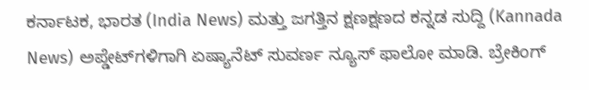ಕರ್ನಾಟಕ, ಭಾರತ (India News) ಮತ್ತು ಜಗತ್ತಿನ ಕ್ಷಣಕ್ಷಣದ ಕನ್ನಡ ಸುದ್ದಿ (Kannada News) ಅಪ್ಡೇಟ್‌ಗಳಿಗಾಗಿ ಏಷ್ಯಾನೆಟ್ ಸುವರ್ಣ ನ್ಯೂಸ್‌ ಫಾಲೋ ಮಾಡಿ. ಬ್ರೇಕಿಂಗ್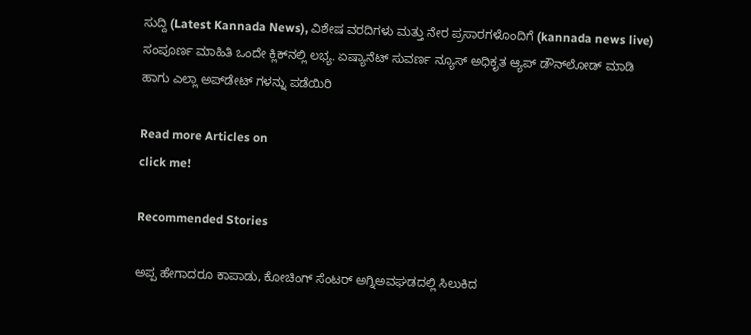ಸುದ್ದಿ (Latest Kannada News), ವಿಶೇಷ ವರದಿಗಳು ಮತ್ತು ನೇರ ಪ್ರಸಾರಗಳೊಂದಿಗೆ (kannada news live) ಸಂಪೂರ್ಣ ಮಾಹಿತಿ ಒಂದೇ ಕ್ಲಿಕ್‌ನಲ್ಲಿ ಲಭ್ಯ. ಏಷ್ಯಾನೆಟ್ ಸುವರ್ಣ ನ್ಯೂಸ್ ಅಧಿಕೃತ ಆ್ಯಪ್ ಡೌನ್‌ಲೋಡ್ ಮಾಡಿ ಹಾಗು ಎಲ್ಲಾ ಅಪ್‌ಡೇಟ್ ಗಳನ್ನು ಪಡೆಯಿರಿ

Read more Articles on
click me!

Recommended Stories

ಅಪ್ಪ ಹೇಗಾದರೂ ಕಾಪಾಡು, ಕೋಚಿಂಗ್ ಸೆಂಟರ್ ಅಗ್ನಿಅವಘಡದಲ್ಲಿ ಸಿಲುಕಿದ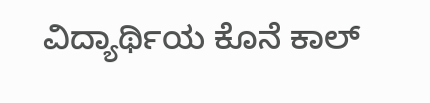ವಿದ್ಯಾರ್ಥಿಯ ಕೊನೆ ಕಾಲ್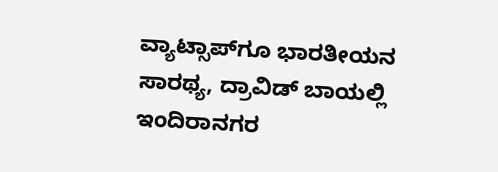ವ್ಯಾಟ್ಸಾಪ್‌ಗೂ ಭಾರತೀಯನ ಸಾರಥ್ಯ, ದ್ರಾವಿಡ್ ಬಾಯಲ್ಲಿ ಇಂದಿರಾನಗರ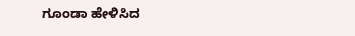ಗೂಂಡಾ ಹೇಳಿಸಿದ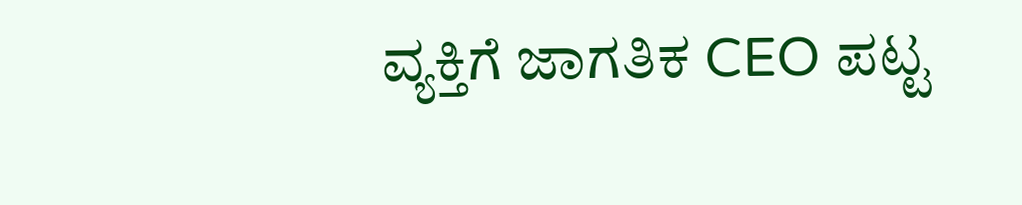ವ್ಯಕ್ತಿಗೆ ಜಾಗತಿಕ CEO ಪಟ್ಟ